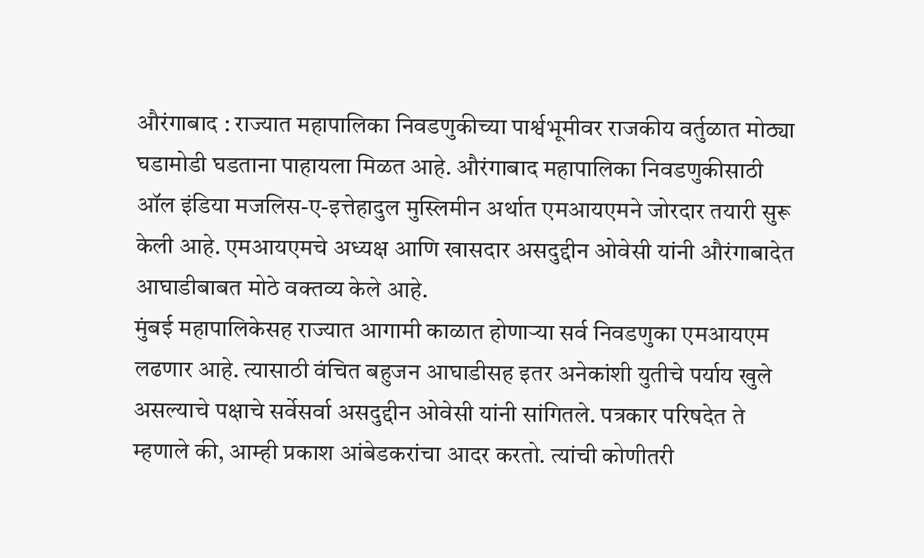औरंगाबाद : राज्यात महापालिका निवडणुकीच्या पार्श्वभूमीवर राजकीय वर्तुळात मोठ्या घडामोडी घडताना पाहायला मिळत आहे. औरंगाबाद महापालिका निवडणुकीसाठी ऑल इंडिया मजलिस-ए-इत्तेहादुल मुस्लिमीन अर्थात एमआयएमने जोरदार तयारी सुरू केली आहे. एमआयएमचे अध्यक्ष आणि खासदार असदुद्दीन ओवेसी यांनी औरंगाबादेत आघाडीबाबत मोठे वक्तव्य केले आहे.
मुंबई महापालिकेसह राज्यात आगामी काळात होणाऱ्या सर्व निवडणुका एमआयएम लढणार आहे. त्यासाठी वंचित बहुजन आघाडीसह इतर अनेकांशी युतीचे पर्याय खुले असल्याचे पक्षाचे सर्वेसर्वा असदुद्दीन ओवेसी यांनी सांगितले. पत्रकार परिषदेत ते म्हणाले की, आम्ही प्रकाश आंबेडकरांचा आदर करतो. त्यांची कोणीतरी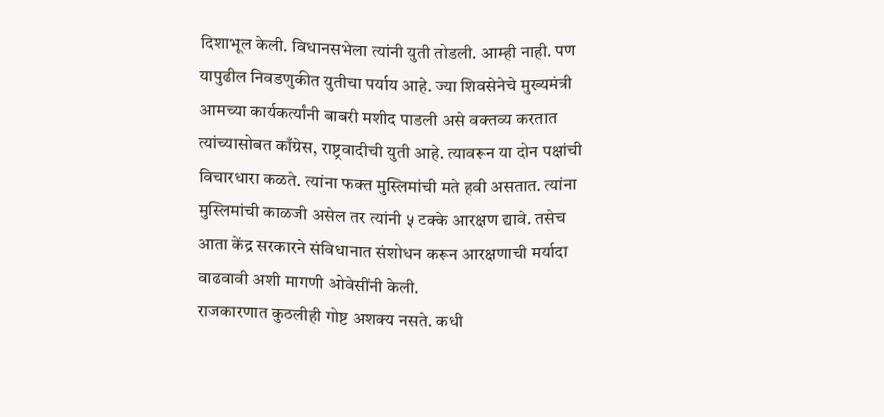दिशाभूल केली. विधानसभेला त्यांनी युती तोडली. आम्ही नाही. पण यापुढील निवडणुकीत युतीचा पर्याय आहे. ज्या शिवसेनेचे मुख्यमंत्री आमच्या कार्यकर्त्यांनी बाबरी मशीद पाडली असे वक्तव्य करतात त्यांच्यासोबत काँग्रेस, राष्ट्रवादीची युती आहे. त्यावरून या दोन पक्षांची विचारधारा कळते. त्यांना फक्त मुस्लिमांची मते हवी असतात. त्यांना मुस्लिमांची काळजी असेल तर त्यांनी ५ टक्के आरक्षण द्यावे. तसेच आता केंद्र सरकारने संविधानात संशोधन करून आरक्षणाची मर्यादा वाढवावी अशी मागणी ओवेसींनी केली.
राजकारणात कुठलीही गोष्ट अशक्य नसते. कधी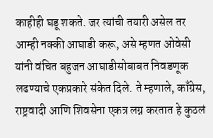काहीही घडू शकते. जर त्यांची तयारी असेल तर आम्ही नक्की आघाडी करू, असे म्हणत ओवेसी यांनी वंचित बहुजन आघाडीसोबाबत निवडणूक लढण्याचे एकप्रकारे संकेत दिले. ते म्हणाले, काँग्रेस, राष्ट्रवादी आणि शिवसेना एकत्र लग्न करतात हे कुठलं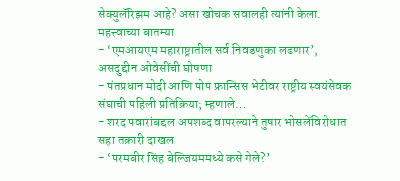सेक्युलॅरिझम आहे? असा खोचक सवालही त्यांनी केला.
महत्त्वाच्या बातम्या
- ‘एमआयएम महाराष्ट्रातील सर्व निवडणुका लढणार’, असदुद्दीन ओवेसींची घोषणा
- पंतप्रधान मोदी आणि पोप फ्रान्सिस भेटीवर राष्ट्रीय स्वयंसेवक संघाची पहिली प्रतिक्रिया; म्हणाले…
- शरद पवारांबद्दल अपशब्द वापरल्याने तुषार भोसलेंविरोधात सहा तक्रारी दाखल
- ‘परमबीर सिंह बेल्जियममध्ये कसे गेले?’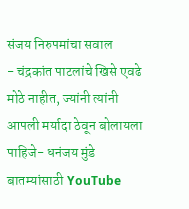संजय निरुपमांचा सवाल
- चंद्रकांत पाटलांचे खिसे एवढे मोठे नाहीत, ज्यांनी त्यांनी आपली मर्यादा ठेवून बोलायला पाहिजे- धनंजय मुंडे
बातम्यांसाठी YouTube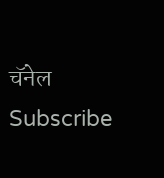चॅनेल Subscribe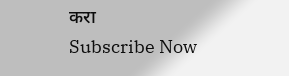करा
Subscribe Now